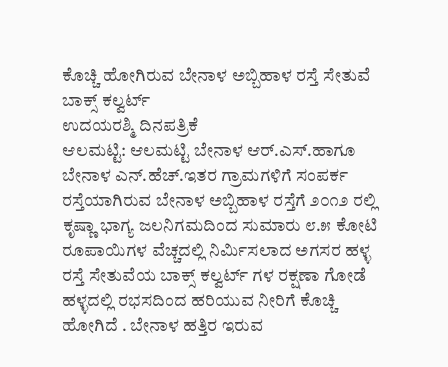ಕೊಚ್ಚಿ ಹೋಗಿರುವ ಬೇನಾಳ ಅಬ್ಬಿಹಾಳ ರಸ್ತೆ ಸೇತುವೆ ಬಾಕ್ಸ್ ಕಲ್ವರ್ಟ್
ಉದಯರಶ್ಮಿ ದಿನಪತ್ರಿಕೆ
ಆಲಮಟ್ಟಿ: ಆಲಮಟ್ಟಿ ಬೇನಾಳ ಆರ್.ಎಸ್.ಹಾಗೂ ಬೇನಾಳ ಎನ್.ಹೆಚ್.ಇತರ ಗ್ರಾಮಗಳಿಗೆ ಸಂಪರ್ಕ ರಸ್ತೆಯಾಗಿರುವ ಬೇನಾಳ ಅಬ್ಬಿಹಾಳ ರಸ್ತೆಗೆ ೨೦೧೨ ರಲ್ಲಿ ಕೃಷ್ಣಾ ಭಾಗ್ಯ ಜಲನಿಗಮದಿಂದ ಸುಮಾರು ೮.೫ ಕೋಟಿ ರೂಪಾಯಿಗಳ ವೆಚ್ಚದಲ್ಲಿ ನಿರ್ಮಿಸಲಾದ ಅಗಸರ ಹಳ್ಳ ರಸ್ತೆ ಸೇತುವೆಯ ಬಾಕ್ಸ್ ಕಲ್ವರ್ಟ್ ಗಳ ರಕ್ಷಣಾ ಗೋಡೆ ಹಳ್ಳದಲ್ಲಿ ರಭಸದಿಂದ ಹರಿಯುವ ನೀರಿಗೆ ಕೊಚ್ಚಿ ಹೋಗಿದೆ . ಬೇನಾಳ ಹತ್ತಿರ ಇರುವ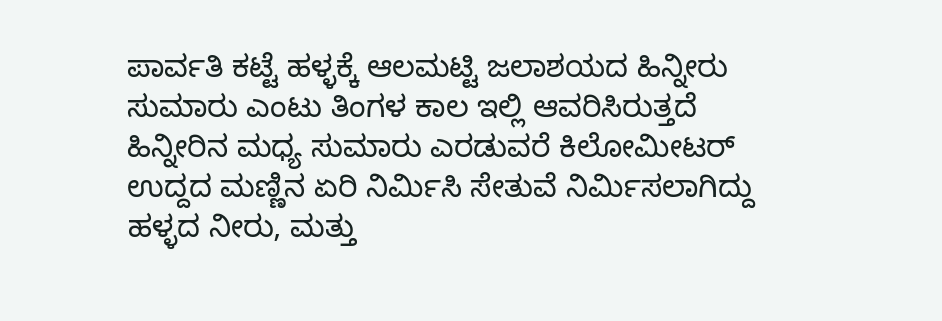ಪಾರ್ವತಿ ಕಟ್ಟೆ ಹಳ್ಳಕ್ಕೆ ಆಲಮಟ್ಟಿ ಜಲಾಶಯದ ಹಿನ್ನೀರು ಸುಮಾರು ಎಂಟು ತಿಂಗಳ ಕಾಲ ಇಲ್ಲಿ ಆವರಿಸಿರುತ್ತದೆ ಹಿನ್ನೀರಿನ ಮಧ್ಯ ಸುಮಾರು ಎರಡುವರೆ ಕಿಲೋಮೀಟರ್ ಉದ್ದದ ಮಣ್ಣಿನ ಏರಿ ನಿರ್ಮಿಸಿ ಸೇತುವೆ ನಿರ್ಮಿಸಲಾಗಿದ್ದು ಹಳ್ಳದ ನೀರು, ಮತ್ತು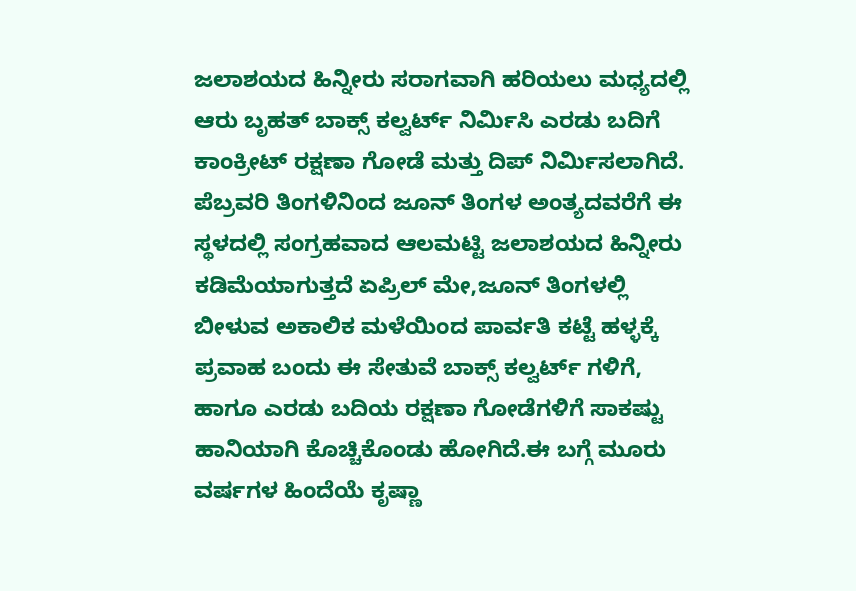ಜಲಾಶಯದ ಹಿನ್ನೀರು ಸರಾಗವಾಗಿ ಹರಿಯಲು ಮಧ್ಯದಲ್ಲಿ ಆರು ಬೃಹತ್ ಬಾಕ್ಸ್ ಕಲ್ವರ್ಟ್ ನಿರ್ಮಿಸಿ ಎರಡು ಬದಿಗೆ ಕಾಂಕ್ರೀಟ್ ರಕ್ಷಣಾ ಗೋಡೆ ಮತ್ತು ದಿಪ್ ನಿರ್ಮಿಸಲಾಗಿದೆ.
ಪೆಬ್ರವರಿ ತಿಂಗಳಿನಿಂದ ಜೂನ್ ತಿಂಗಳ ಅಂತ್ಯದವರೆಗೆ ಈ ಸ್ಥಳದಲ್ಲಿ ಸಂಗ್ರಹವಾದ ಆಲಮಟ್ಟಿ ಜಲಾಶಯದ ಹಿನ್ನೀರು ಕಡಿಮೆಯಾಗುತ್ತದೆ ಏಪ್ರಿಲ್ ಮೇ,ಜೂನ್ ತಿಂಗಳಲ್ಲಿ ಬೀಳುವ ಅಕಾಲಿಕ ಮಳೆಯಿಂದ ಪಾರ್ವತಿ ಕಟ್ಟೆ ಹಳ್ಳಕ್ಕೆ ಪ್ರವಾಹ ಬಂದು ಈ ಸೇತುವೆ ಬಾಕ್ಸ್ ಕಲ್ವರ್ಟ್ ಗಳಿಗೆ, ಹಾಗೂ ಎರಡು ಬದಿಯ ರಕ್ಷಣಾ ಗೋಡೆಗಳಿಗೆ ಸಾಕಷ್ಟು ಹಾನಿಯಾಗಿ ಕೊಚ್ಚಿಕೊಂಡು ಹೋಗಿದೆ.ಈ ಬಗ್ಗೆ ಮೂರು ವರ್ಷಗಳ ಹಿಂದೆಯೆ ಕೃಷ್ಣಾ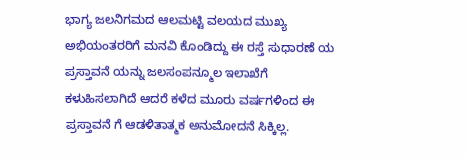ಭಾಗ್ಯ ಜಲನಿಗಮದ ಆಲಮಟ್ಟಿ ವಲಯದ ಮುಖ್ಯ ಅಭಿಯಂತರರಿಗೆ ಮನವಿ ಕೊಂಡಿದ್ದು ಈ ರಸ್ತೆ ಸುಧಾರಣೆ ಯ ಪ್ರಸ್ತಾವನೆ ಯನ್ನು ಜಲಸಂಪನ್ಮೂಲ ಇಲಾಖೆಗೆ ಕಳುಹಿಸಲಾಗಿದೆ ಆದರೆ ಕಳೆದ ಮೂರು ವರ್ಷಗಳಿಂದ ಈ ಪ್ರಸ್ತಾವನೆ ಗೆ ಆಡಳಿತಾತ್ಮಕ ಅನುಮೋದನೆ ಸಿಕ್ಕಿಲ್ಲ.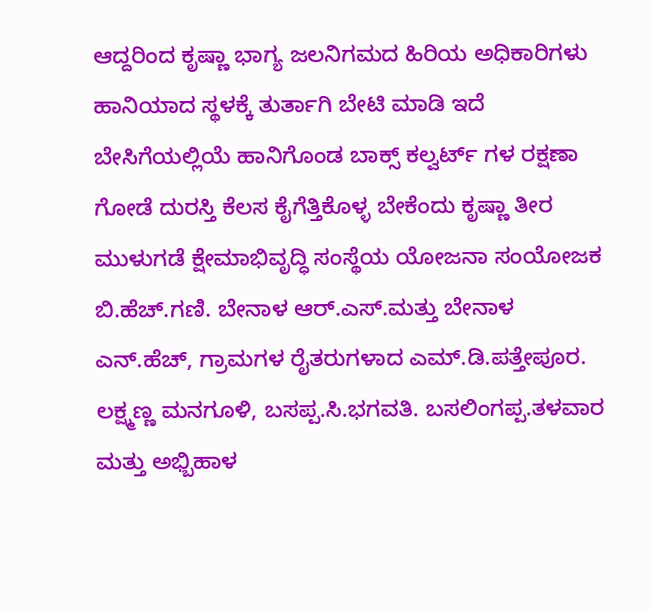ಆದ್ದರಿಂದ ಕೃಷ್ಣಾ ಭಾಗ್ಯ ಜಲನಿಗಮದ ಹಿರಿಯ ಅಧಿಕಾರಿಗಳು ಹಾನಿಯಾದ ಸ್ಥಳಕ್ಕೆ ತುರ್ತಾಗಿ ಬೇಟಿ ಮಾಡಿ ಇದೆ ಬೇಸಿಗೆಯಲ್ಲಿಯೆ ಹಾನಿಗೊಂಡ ಬಾಕ್ಸ್ ಕಲ್ವರ್ಟ್ ಗಳ ರಕ್ಷಣಾ ಗೋಡೆ ದುರಸ್ತಿ ಕೆಲಸ ಕೈಗೆತ್ತಿಕೊಳ್ಳ ಬೇಕೆಂದು ಕೃಷ್ಣಾ ತೀರ ಮುಳುಗಡೆ ಕ್ಷೇಮಾಭಿವೃದ್ಧಿ ಸಂಸ್ಥೆಯ ಯೋಜನಾ ಸಂಯೋಜಕ ಬಿ.ಹೆಚ್.ಗಣಿ. ಬೇನಾಳ ಆರ್.ಎಸ್.ಮತ್ತು ಬೇನಾಳ ಎನ್.ಹೆಚ್, ಗ್ರಾಮಗಳ ರೈತರುಗಳಾದ ಎಮ್.ಡಿ.ಪತ್ತೇಪೂರ. ಲಕ್ಷ್ಮಣ್ಣ ಮನಗೂಳಿ, ಬಸಪ್ಪ.ಸಿ.ಭಗವತಿ. ಬಸಲಿಂಗಪ್ಪ.ತಳವಾರ ಮತ್ತು ಅಭ್ಬಿಹಾಳ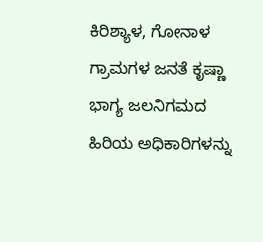ಕಿರಿಶ್ಯಾಳ, ಗೋನಾಳ ಗ್ರಾಮಗಳ ಜನತೆ ಕೃಷ್ಣಾ ಭಾಗ್ಯ ಜಲನಿಗಮದ ಹಿರಿಯ ಅಧಿಕಾರಿಗಳನ್ನು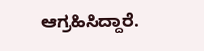ಆಗ್ರಹಿಸಿದ್ದಾರೆ.